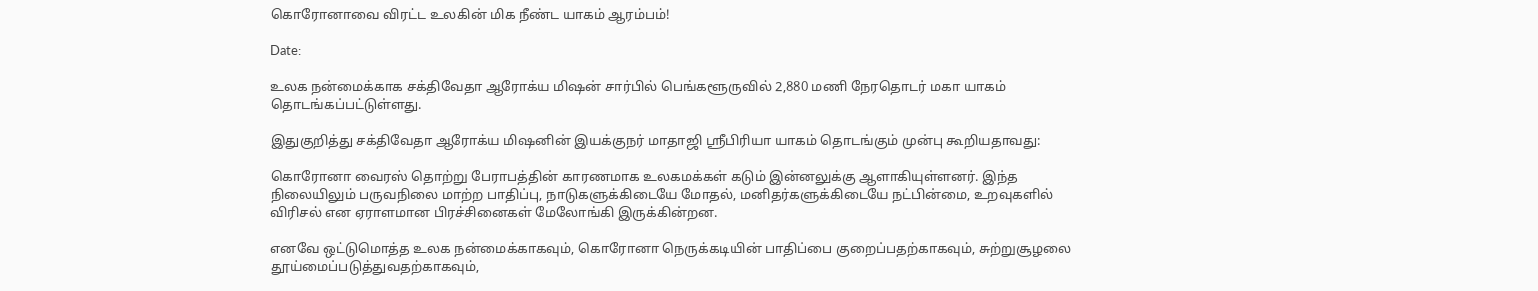கொரோனாவை விரட்ட உலகின் மிக நீண்ட யாகம் ஆரம்பம்!

Date:

உலக நன்மைக்காக சக்திவேதா ஆரோக்ய மிஷன் சார்பில் பெங்களூருவில் 2,880 மணி நேரதொடர் மகா யாகம் தொடங்கப்பட்டுள்ளது.

இதுகுறித்து சக்திவேதா ஆரோக்ய மிஷனின் இயக்குநர் மாதாஜி ஸ்ரீபிரியா யாகம் தொடங்கும் முன்பு கூறியதாவது:

கொரோனா வைரஸ் தொற்று பேராபத்தின் காரணமாக உலகமக்கள் கடும் இன்னலுக்கு ஆளாகியுள்ளனர். இந்த நிலையிலும் பருவநிலை மாற்ற பாதிப்பு, நாடுகளுக்கிடையே மோதல், மனிதர்களுக்கிடையே நட்பின்மை, உறவுகளில் விரிசல் என ஏராளமான பிரச்சினைகள் மேலோங்கி இருக்கின்றன.

எனவே ஒட்டுமொத்த உலக நன்மைக்காகவும், கொரோனா நெருக்கடியின் பாதிப்பை குறைப்பதற்காகவும், சுற்றுசூழலை தூய்மைப்படுத்துவதற்காகவும்,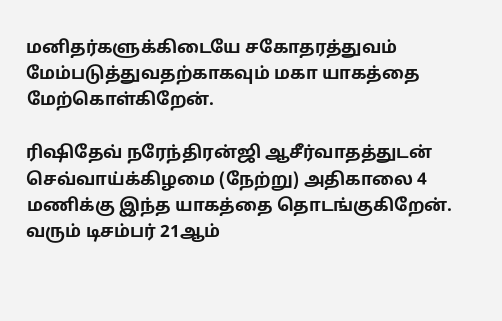மனிதர்களுக்கிடையே சகோதரத்துவம் மேம்படுத்துவதற்காகவும் மகா யாகத்தை மேற்கொள்கிறேன்.

ரிஷிதேவ் நரேந்திரன்ஜி ஆசீர்வாதத்துடன் செவ்வாய்க்கிழமை (நேற்று) அதிகாலை 4 மணிக்கு இந்த யாகத்தை தொடங்குகிறேன். வரும் டிசம்பர் 21ஆம்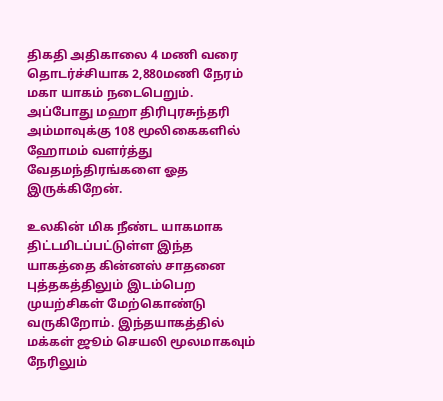திகதி அதிகாலை 4 மணி வரை தொடர்ச்சியாக 2,880மணி நேர‌ம் மகா யாகம் நடைபெறும். அப்போது மஹா திரிபுரசுந்தரி அம்மாவுக்கு 108 மூலிகைகளில் ஹோமம் வளர்த்து வேதமந்திரங்களை ஓத இருக்கிறேன்.

உலகின் மிக நீண்ட யாகமாக திட்டமிடப்பட்டுள்ள இந்த யாகத்தை கின்னஸ் சாதனை புத்தகத்திலும் இடம்பெற முயற்சிகள் மேற்கொண்டு வருகிறோம். இந்தயாகத்தில் மக்கள் ஜூம் செயலி மூலமாகவும் நேரிலும்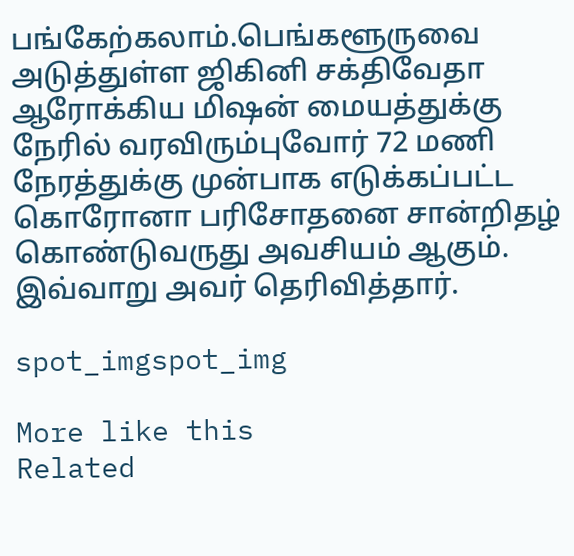பங்கேற்கலாம்.பெங்களூருவை அடுத்துள்ள ஜிகினி சக்திவேதா ஆரோக்கிய மிஷன் மையத்துக்கு நேரில் வரவிரும்புவோர் 72 மணி நேரத்துக்கு முன்பாக எடுக்கப்பட்ட கொரோனா பரிசோதனை சான்றிதழ் கொண்டுவருது அவசியம் ஆகும். இவ்வாறு அவர் தெரிவித்தார்.

spot_imgspot_img

More like this
Related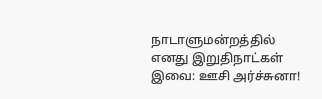நாடாளுமன்றத்தில் எனது இறுதிநாட்கள் இவை: ஊசி அர்ச்சுனா!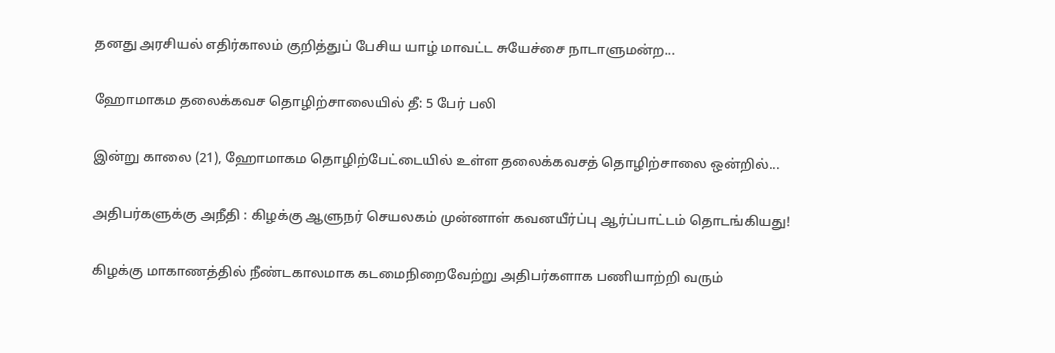தனது அரசியல் எதிர்காலம் குறித்துப் பேசிய யாழ் மாவட்ட சுயேச்சை நாடாளுமன்ற...

ஹோமாகம தலைக்கவச தொழிற்சாலையில் தீ: 5 பேர் பலி

இன்று காலை (21), ஹோமாகம தொழிற்பேட்டையில் உள்ள தலைக்கவசத் தொழிற்சாலை ஒன்றில்...

அதிபர்களுக்கு அநீதி : கிழக்கு ஆளுநர் செயலகம் முன்னாள் கவனயீர்ப்பு ஆர்ப்பாட்டம் தொடங்கியது!

கிழக்கு மாகாணத்தில் நீண்டகாலமாக கடமைநிறைவேற்று அதிபர்களாக பணியாற்றி வரும்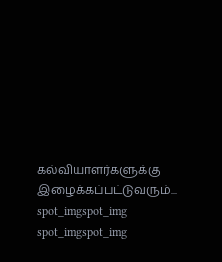கல்வியாளர்களுக்கு இழைக்கப்பட்டுவரும்...
spot_imgspot_img
spot_imgspot_img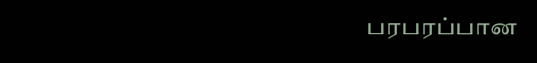பரபரப்பான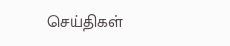செய்திகள்